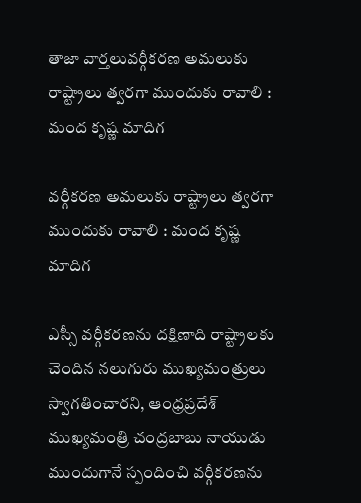తాజా వార్తలువర్గీకరణ అమలుకు రాష్ట్రాలు త్వరగా ముందుకు రావాలి : మంద కృష్ణ మాదిగ

వర్గీకరణ అమలుకు రాష్ట్రాలు త్వరగా ముందుకు రావాలి : మంద కృష్ణ మాదిగ

ఎస్సీ వర్గీకరణను దక్షిణాది రాష్ట్రాలకు చెందిన నలుగురు ముఖ్యమంత్రులు స్వాగతించారని, ఆంధ్రప్రదేశ్ ముఖ్యమంత్రి చంద్రబాబు నాయుడు ముందుగానే స్పందించి వర్గీకరణను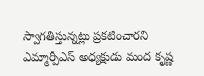స్వాగతిస్తున్నట్లు ప్రకటించారని ఎమ్మార్పీఎస్ అధ్యక్షుడు మంద కృష్ణ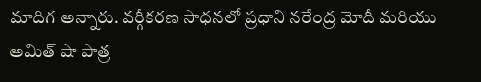మాదిగ అన్నారు. వర్గీకరణ సాధనలో ప్రధాని నరేంద్ర మోదీ మరియు అమిత్ షా పాత్ర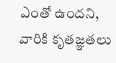ఎంతో ఉందని, వారికి కృతజ్ఞతలు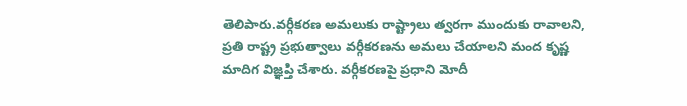తెలిపారు.వర్గీకరణ అమలుకు రాష్ట్రాలు త్వరగా ముందుకు రావాలని, ప్రతి రాష్ట్ర ప్రభుత్వాలు వర్గీకరణను అమలు చేయాలని మంద కృష్ణ మాదిగ విజ్ఞప్తి చేశారు. వర్గీకరణపై ప్రధాని మోదీ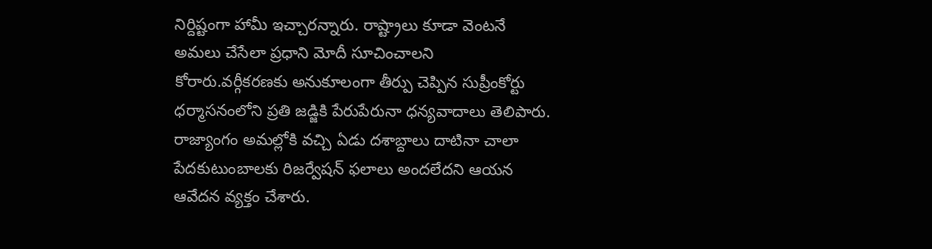నిర్దిష్టంగా హామీ ఇచ్చారన్నారు. రాష్ట్రాలు కూడా వెంటనే అమలు చేసేలా ప్రధాని మోదీ సూచించాలని కోరారు.వర్గీకరణకు అనుకూలంగా తీర్పు చెప్పిన సుప్రీంకోర్టు ధర్మాసనంలోని ప్రతి జడ్జికి పేరుపేరునా ధన్యవాదాలు తెలిపారు. రాజ్యాంగం అమల్లోకి వచ్చి ఏడు దశాబ్దాలు దాటినా చాలా పేదకుటుంబాలకు రిజర్వేషన్ ఫలాలు అందలేదని ఆయన ఆవేదన వ్యక్తం చేశారు.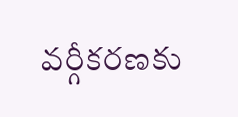వర్గీకరణకు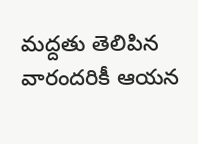మద్దతు తెలిపిన వారందరికీ ఆయన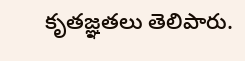కృతజ్ఞతలు తెలిపారు.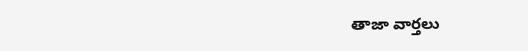తాజా వార్తలు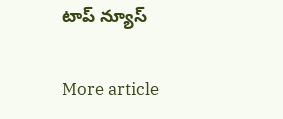టాప్ న్యూస్

More article